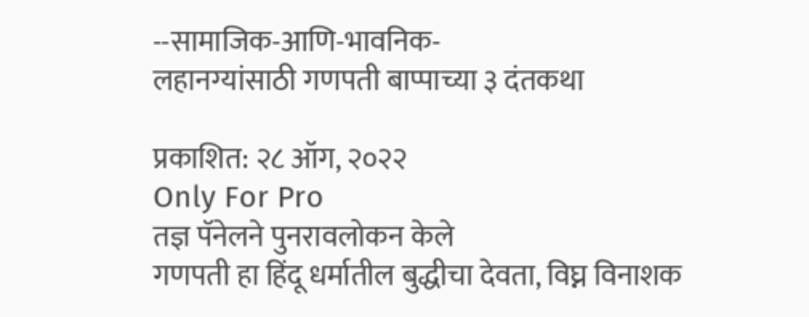--सामाजिक-आणि-भावनिक-
लहानग्यांसाठी गणपती बाप्पाच्या ३ दंतकथा

प्रकाशित: २८ ऑग, २०२२
Only For Pro
तज्ञ पॅनेलने पुनरावलोकन केले
गणपती हा हिंदू धर्मातील बुद्धीचा देवता, विघ्न विनाशक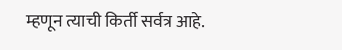म्हणून त्याची किर्ती सर्वत्र आहे.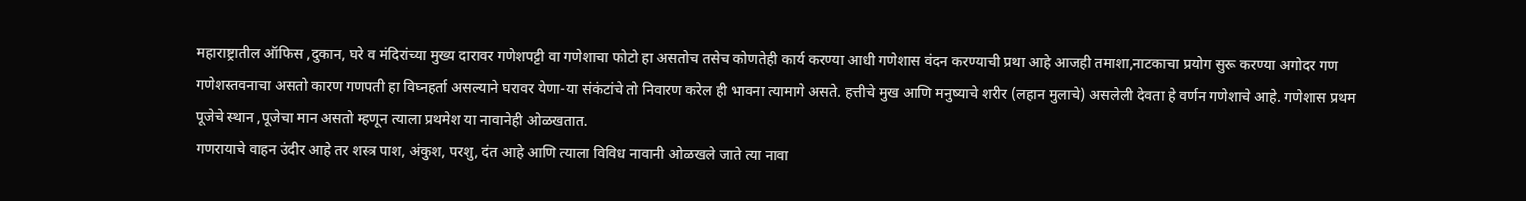महाराष्ट्रातील ऑफिस ,दुकान, घरे व मंदिरांच्या मुख्य दारावर गणेशपट्टी वा गणेशाचा फोटो हा असतोच तसेच कोणतेही कार्य करण्या आधी गणेशास वंदन करण्याची प्रथा आहे आजही तमाशा,नाटकाचा प्रयोग सुरू करण्या अगोदर गण गणेशस्तवनाचा असतो कारण गणपती हा विघ्नहर्ता असल्याने घरावर येणा-या संकंटांचे तो निवारण करेल ही भावना त्यामागे असते. हत्तीचे मुख आणि मनुष्याचे शरीर (लहान मुलाचे) असलेली देवता हे वर्णन गणेशाचे आहे. गणेशास प्रथम पूजेचे स्थान ,पूजेचा मान असतो म्हणून त्याला प्रथमेश या नावानेही ओळखतात.
गणरायाचे वाहन उंदीर आहे तर शस्त्र पाश, अंकुश, परशु, दंत आहे आणि त्याला विविध नावानी ओळखले जाते त्या नावा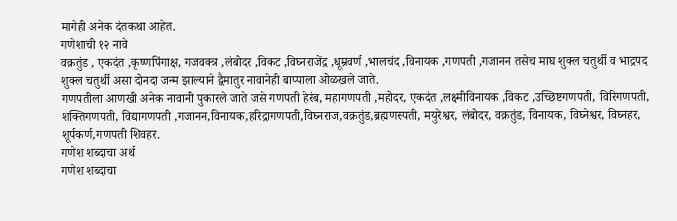मागेही अनेक दंतकथा आहेत.
गणेशाची १२ नावे
वक्रतुंड , एकदंत ,कृष्णपिंगाक्ष, गजवक्त्र ,लंबोदर ,विकट ,विघ्नराजेंद्र ,धूम्रवर्ण ,भालचंद ,विनायक ,गणपती ,गजानन तसेच माघ शुक्ल चतुर्थी व भाद्रपद शुक्ल चतुर्थी असा दोनदा जन्म झाल्याने द्वैमातुर नावानेही बाप्पाला ओळखले जाते.
गणपतीला आणखी अनेक नावानी पुकारले जाते जसे गणपती हेरंब, महागणपती ,महोदर, एकदंत ,लक्ष्मीविनायक ,विकट ,उच्छिष्टगणपती, विरिगणपती, शक्तिगणपती, विद्यागणपती ,गजानन,विनायक,हरिद्रागणपती,विघ्नराज,वक्रतुंड,ब्रह्मणस्पती, मयुरेश्वर, लंबोदर, वक्रतुंड, विनायक, विघ्नेश्वर, विघ्नहर, शूर्पकर्ण,गणपती शिवहर.
गणेश शब्दाचा अर्थ
गणेश शब्दाचा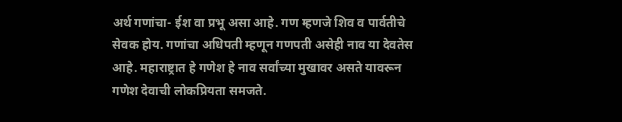अर्थ गणांचा- ईश वा प्रभू असा आहे. गण म्हणजे शिव व पार्वतीचे सेवक होय. गणांचा अधिपती म्हणून गणपती असेही नाव या देवतेस आहे. महाराष्ट्रात हे गणेश हे नाव सर्वांच्या मुखावर असते यावरून गणेश देवाची लोकप्रियता समजते.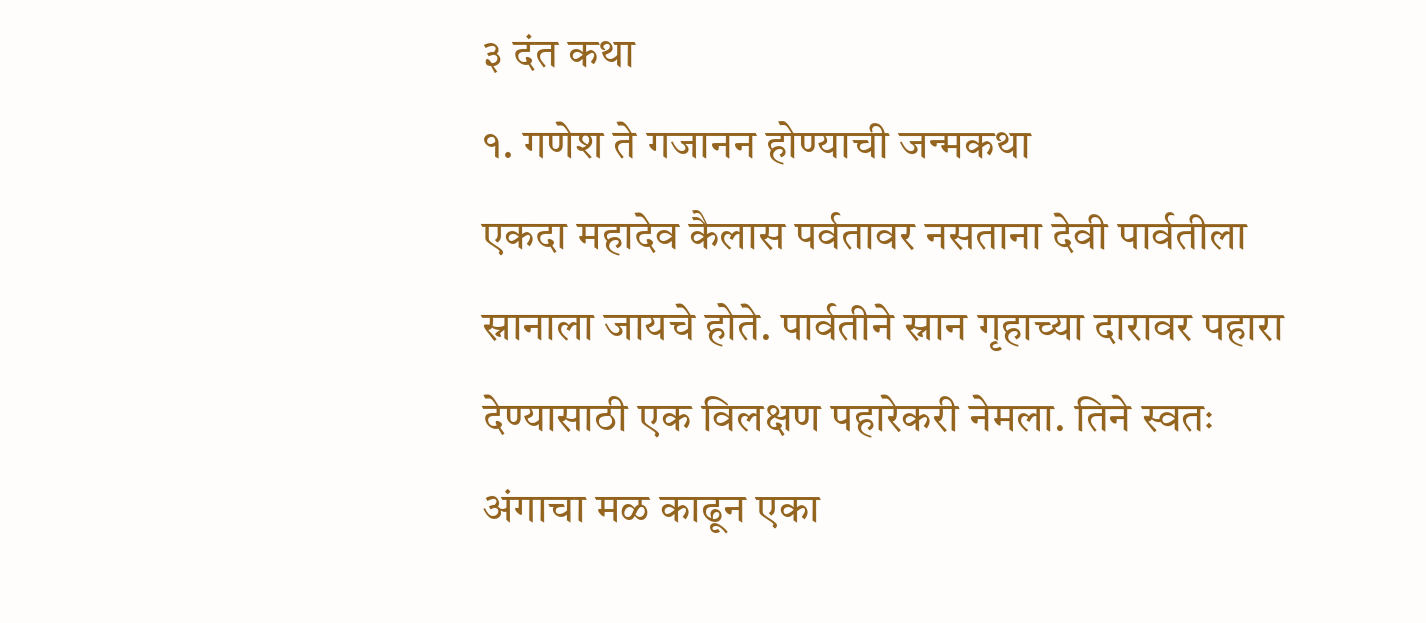३ दंत कथा
१. गणेश ते गजानन होण्याची जन्मकथा
एकदा महादेव कैलास पर्वतावर नसताना देवी पार्वतीला स्नानाला जायचे होते. पार्वतीने स्नान गृहाच्या दारावर पहारा देण्यासाठी एक विलक्षण पहारेकरी नेमला. तिने स्वतः अंगाचा मळ काढून एका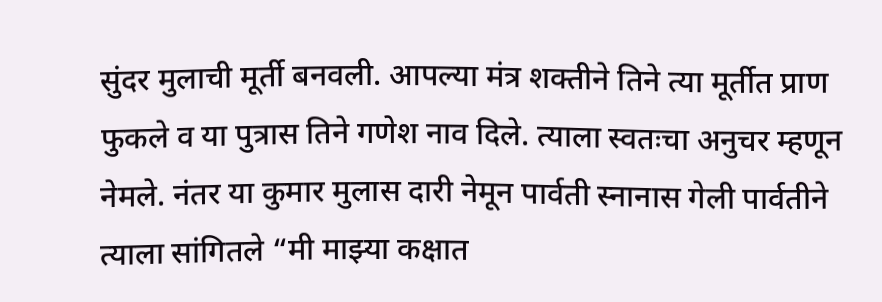सुंदर मुलाची मूर्ती बनवली. आपल्या मंत्र शक्तीने तिने त्या मूर्तीत प्राण फुकले व या पुत्रास तिने गणेश नाव दिले. त्याला स्वतःचा अनुचर म्हणून नेमले. नंतर या कुमार मुलास दारी नेमून पार्वती स्नानास गेली पार्वतीने त्याला सांगितले “मी माझ्या कक्षात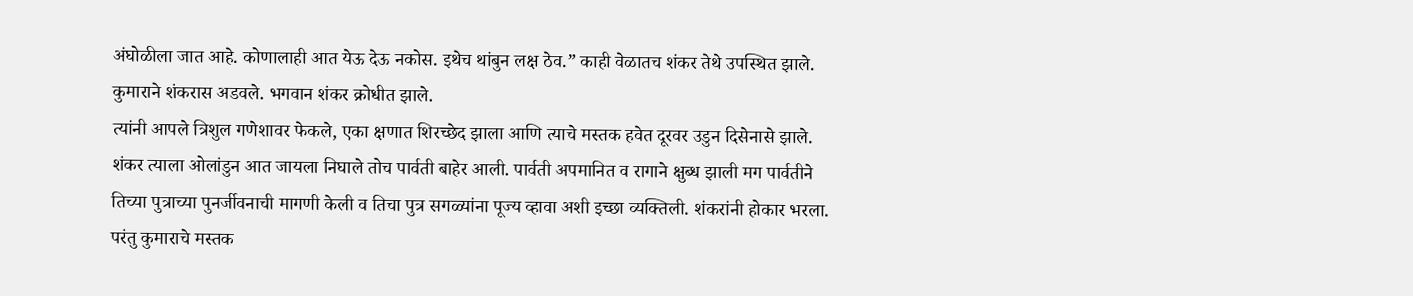अंघोळीला जात आहे. कोणालाही आत येऊ देऊ नकोस. इथेच थांबुन लक्ष ठेव.” काही वेळातच शंकर तेथे उपस्थित झाले. कुमाराने शंकरास अडवले. भगवान शंकर क्रोधीत झाले.
त्यांनी आपले त्रिशुल गणेशावर फेकले, एका क्षणात शिरच्छेद झाला आणि त्याचे मस्तक हवेत दूरवर उडुन दिसेनासे झाले. शंकर त्याला ओलांडुन आत जायला निघाले तोच पार्वती बाहेर आली. पार्वती अपमानित व रागाने क्षुब्ध झाली मग पार्वतीने तिच्या पुत्राच्या पुनर्जीवनाची मागणी केली व तिचा पुत्र सगळ्यांना पूज्य व्हावा अशी इच्छा व्यक्तिली. शंकरांनी होकार भरला. परंतु कुमाराचे मस्तक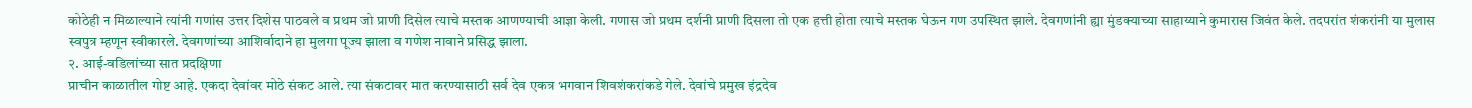कोठेही न मिळाल्याने त्यांनी गणांस उत्तर दिशेस पाठवले व प्रथम जो प्राणी दिसेल त्याचे मस्तक आणण्याची आज्ञा केली. गणास जो प्रथम दर्शनी प्राणी दिसला तो एक हत्ती होता त्याचे मस्तक घेऊन गण उपस्थित झाले. देवगणांनी ह्या मुंडक्याच्या साहाय्याने कुमारास जिवंत केले. तदपरांत शंकरांनी या मुलास स्वपुत्र म्हणून स्वीकारले. देवगणांच्या आशिर्वादाने हा मुलगा पूज्य झाला व गणेश नावाने प्रसिद्ध झाला.
२. आई-वडिलांच्या सात प्रदक्षिणा
प्राचीन काळातील गोष्ट आहे. एकदा देवांवर मोठे संकट आले. त्या संकटावर मात करण्यासाठी सर्व देव एकत्र भगवान शिवशंकरांकडे गेले. देवांचे प्रमुख इंद्रदेव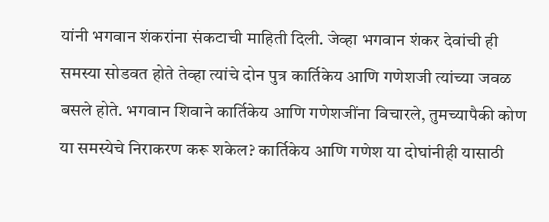यांनी भगवान शंकरांना संकटाची माहिती दिली. जेव्हा भगवान शंकर देवांची ही समस्या सोडवत होते तेव्हा त्यांचे दोन पुत्र कार्तिकेय आणि गणेशजी त्यांच्या जवळ बसले होते. भगवान शिवाने कार्तिकेय आणि गणेशजींना विचारले, तुमच्यापैकी कोण या समस्येचे निराकरण करू शकेल? कार्तिकेय आणि गणेश या दोघांनीही यासाठी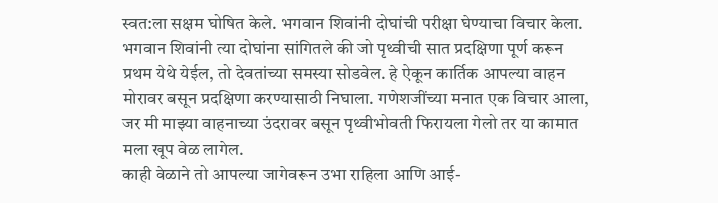स्वत:ला सक्षम घोषित केले. भगवान शिवांनी दोघांची परीक्षा घेण्याचा विचार केला.
भगवान शिवांनी त्या दोघांना सांगितले की जो पृथ्वीची सात प्रदक्षिणा पूर्ण करून प्रथम येथे येईल, तो देवतांच्या समस्या सोडवेल. हे ऐकून कार्तिक आपल्या वाहन मोरावर बसून प्रदक्षिणा करण्यासाठी निघाला. गणेशजींच्या मनात एक विचार आला, जर मी माझ्या वाहनाच्या उंदरावर बसून पृथ्वीभोवती फिरायला गेलो तर या कामात मला खूप वेळ लागेल.
काही वेळाने तो आपल्या जागेवरून उभा राहिला आणि आई-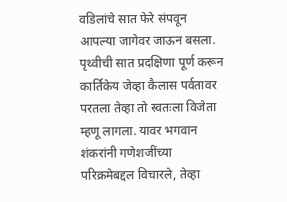वडिलांचे सात फेरे संपवून आपल्या जागेवर जाऊन बसला. पृथ्वीची सात प्रदक्षिणा पूर्ण करून कार्तिकेय जेव्हा कैलास पर्वतावर परतला तेव्हा तो स्वतःला विजेता म्हणू लागला. यावर भगवान शंकरांनी गणेशजींच्या परिक्रमेबद्दल विचारले, तेव्हा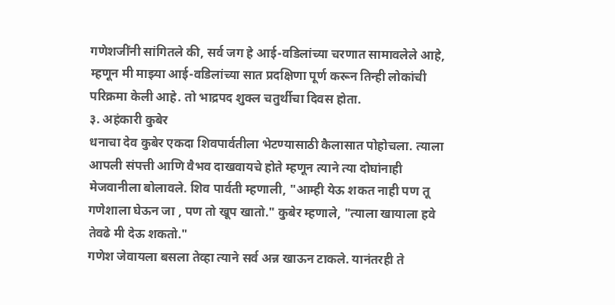गणेशजींनी सांगितले की, सर्व जग हे आई-वडिलांच्या चरणात सामावलेले आहे, म्हणून मी माझ्या आई-वडिलांच्या सात प्रदक्षिणा पूर्ण करून तिन्ही लोकांची परिक्रमा केली आहे. तो भाद्रपद शुक्ल चतुर्थीचा दिवस होता.
३. अहंकारी कुबेर
धनाचा देव कुबेर एकदा शिवपार्वतीला भेटण्यासाठी कैलासात पोहोचला. त्याला आपली संपत्ती आणि वैभव दाखवायचे होते म्हणून त्याने त्या दोघांनाही मेजवानीला बोलावले. शिव पार्वती म्हणाली, "आम्ही येऊ शकत नाही पण तू गणेशाला घेऊन जा , पण तो खूप खातो." कुबेर म्हणाले, "त्याला खायाला हवे तेवढे मी देऊ शकतो."
गणेश जेवायला बसला तेव्हा त्याने सर्व अन्न खाऊन टाकले. यानंतरही ते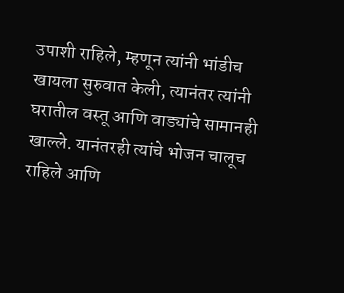उपाशी राहिले, म्हणून त्यांनी भांडीच खायला सुरुवात केली, त्यानंतर त्यांनी घरातील वस्तू आणि वाड्यांचे सामानही खाल्ले. यानंतरही त्यांचे भोजन चालूच राहिले आणि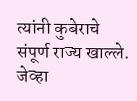त्यांनी कुबेराचे संपूर्ण राज्य खाल्ले. जेव्हा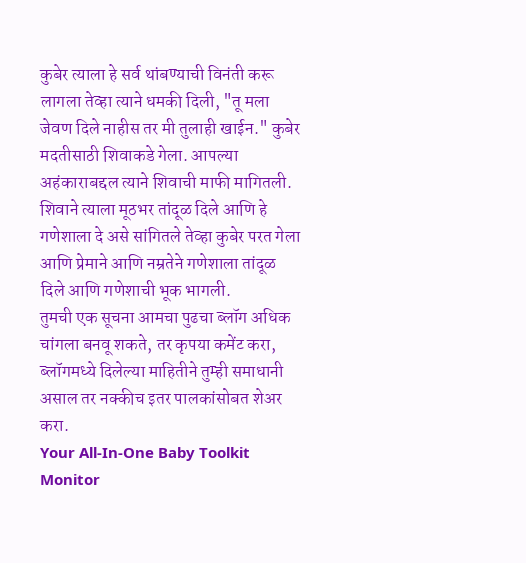कुबेर त्याला हे सर्व थांबण्याची विनंती करू लागला तेव्हा त्याने धमकी दिली, "तू मला जेवण दिले नाहीस तर मी तुलाही खाईन." कुबेर मदतीसाठी शिवाकडे गेला. आपल्या अहंकाराबद्दल त्याने शिवाची माफी मागितली. शिवाने त्याला मूठभर तांदूळ दिले आणि हे गणेशाला दे असे सांगितले तेव्हा कुबेर परत गेला आणि प्रेमाने आणि नम्रतेने गणेशाला तांदूळ दिले आणि गणेशाची भूक भागली.
तुमची एक सूचना आमचा पुढचा ब्लॉग अधिक चांगला बनवू शकते, तर कृपया कमेंट करा, ब्लॉगमध्ये दिलेल्या माहितीने तुम्ही समाधानी असाल तर नक्कीच इतर पालकांसोबत शेअर करा.
Your All-In-One Baby Toolkit
Monitor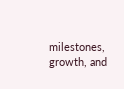milestones, growth, and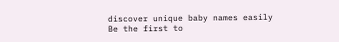discover unique baby names easily
Be the first to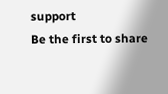support
Be the first to share